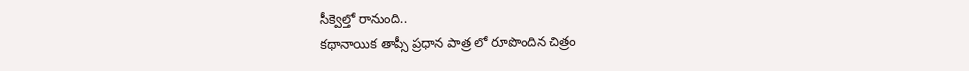సీక్వెల్తో రానుంది..
కథానాయిక తాప్సీ ప్రధాన పాత్ర లో రూపొందిన చిత్రం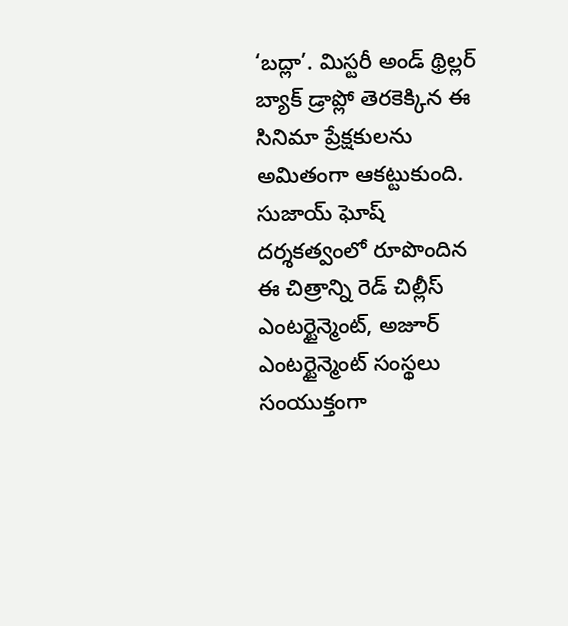‘బద్లా’. మిస్టరీ అండ్ థ్రిల్లర్ బ్యాక్ డ్రాప్లో తెరకెక్కిన ఈ సినిమా ప్రేక్షకులను అమితంగా ఆకట్టుకుంది. సుజాయ్ ఘోష్ దర్శకత్వంలో రూపొందిన ఈ చిత్రాన్ని రెడ్ చిల్లీస్ ఎంటర్టైన్మెంట్, అజూర్ ఎంటర్టైన్మెంట్ సంస్థలు సంయుక్తంగా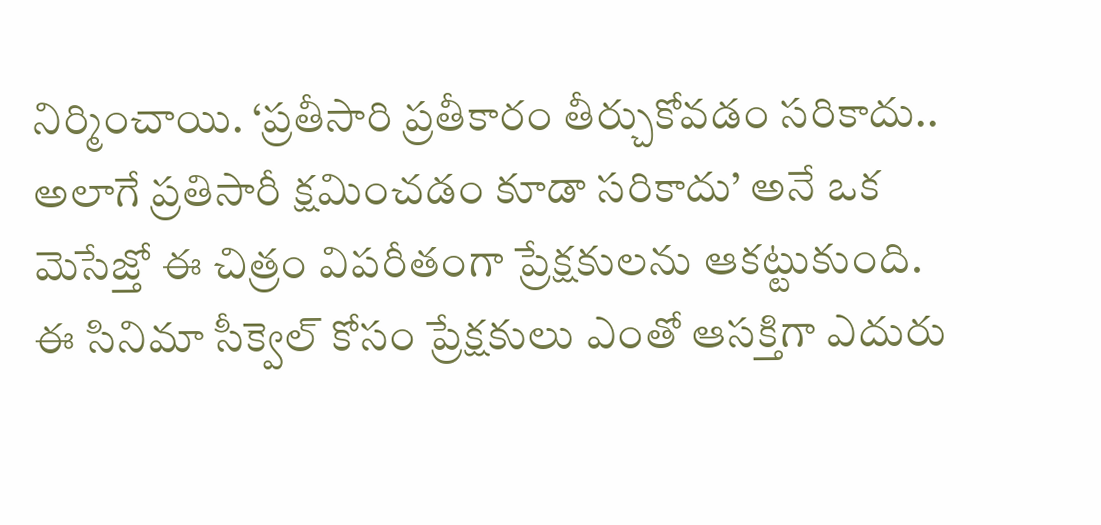నిర్మించాయి. ‘ప్రతీసారి ప్రతీకారం తీర్చుకోవడం సరికాదు.. అలాగే ప్రతిసారీ క్షమించడం కూడా సరికాదు’ అనే ఒక మెసేజ్తో ఈ చిత్రం విపరీతంగా ప్రేక్షకులను ఆకట్టుకుంది.
ఈ సినిమా సీక్వెల్ కోసం ప్రేక్షకులు ఎంతో ఆసక్తిగా ఎదురు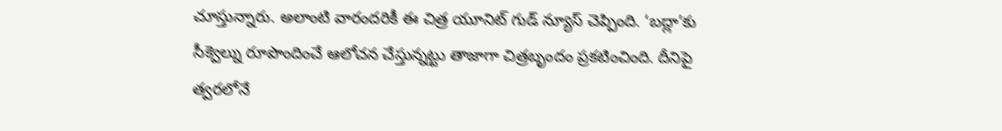చూస్తున్నారు. అలాంటి వారందరికీ ఈ చిత్ర యూనిట్ గుడ్ న్యూస్ చెప్పింది. ‘బద్లా’కు సీక్వెల్ను రూపొందించే ఆలోచన చేస్తున్నట్టు తాజాగా చిత్రబృందం ప్రకటించింది. దీనిపై త్వరలోనే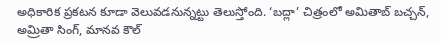అధికారిక ప్రకటన కూడా వెలువడనున్నట్టు తెలుస్తోంది. ‘బద్లా’ చిత్రంలో అమితాబ్ బచ్చన్, అమ్రితా సింగ్, మానవ కౌల్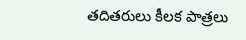తదితరులు కీలక పాత్రలు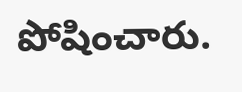పోషించారు.